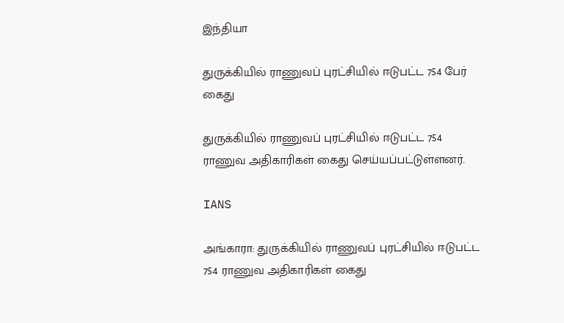இந்தியா

துருக்கியில் ராணுவப் புரட்சியில் ஈடுபட்ட 754 பேர் கைது

துருக்கியில் ராணுவப் புரட்சியில் ஈடுபட்ட 754 ராணுவ அதிகாரிகள் கைது செய்யப்பட்டுள்ளனர்.

IANS

அங்காரா: துருக்கியில் ராணுவப் புரட்சியில் ஈடுபட்ட 754 ராணுவ அதிகாரிகள் கைது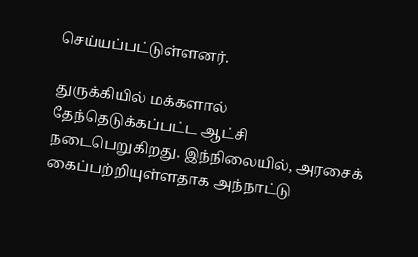செய்யப்பட்டுள்ளனர்.

துருக்கியில் மக்களால் தேந்தெடுக்கப்பட்ட ஆட்சி நடைபெறுகிறது. இந்நிலையில், அரசைக் கைப்பற்றியுள்ளதாக அந்நாட்டு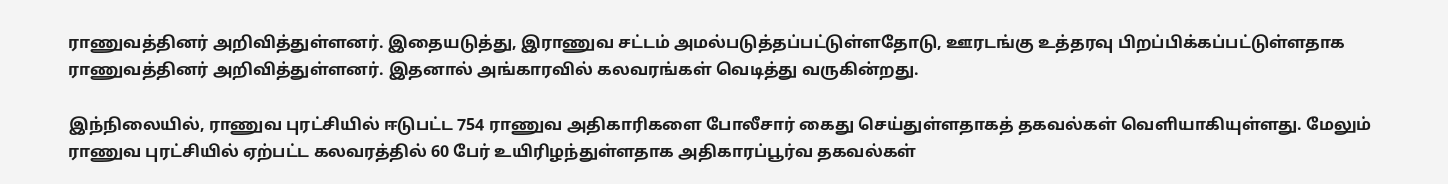ராணுவத்தினர் அறிவித்துள்ளனர். இதையடுத்து, இராணுவ சட்டம் அமல்படுத்தப்பட்டுள்ளதோடு, ஊரடங்கு உத்தரவு பிறப்பிக்கப்பட்டுள்ளதாக ராணுவத்தினர் அறிவித்துள்ளனர். இதனால் அங்காரவில் கலவரங்கள் வெடித்து வருகின்றது.

இந்நிலையில், ராணுவ புரட்சியில் ஈடுபட்ட 754 ராணுவ அதிகாரிகளை போலீசார் கைது செய்துள்ளதாகத் தகவல்கள் வெளியாகியுள்ளது. மேலும் ராணுவ புரட்சியில் ஏற்பட்ட கலவரத்தில் 60 பேர் உயிரிழந்துள்ளதாக அதிகாரப்பூர்வ தகவல்கள்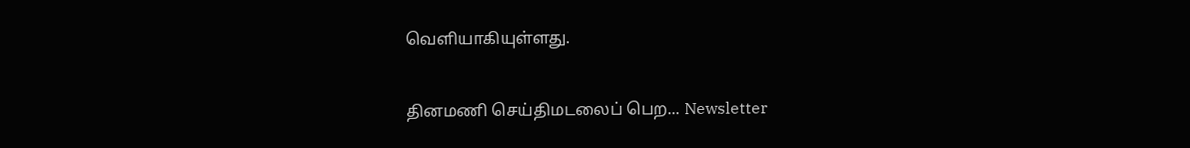வெளியாகியுள்ளது.

தினமணி செய்திமடலைப் பெற... Newsletter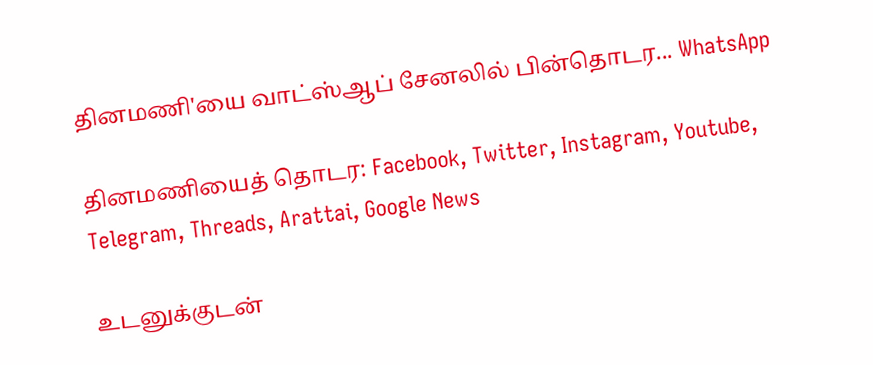தினமணி'யை வாட்ஸ்ஆப் சேனலில் பின்தொடர... WhatsApp

தினமணியைத் தொடர: Facebook, Twitter, Instagram, Youtube, Telegram, Threads, Arattai, Google News

உடனுக்குடன்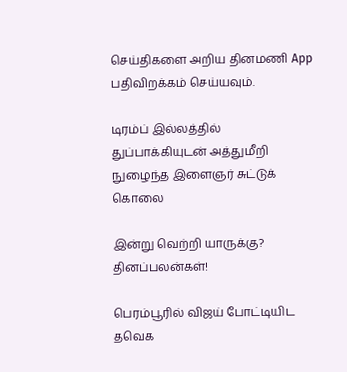செய்திகளை அறிய தினமணி App பதிவிறக்கம் செய்யவும்.

டிரம்ப் இல்லத்தில் துப்பாக்கியுடன் அத்துமீறி நுழைந்த இளைஞர் சுட்டுக் கொலை

இன்று வெற்றி யாருக்கு? தினப்பலன்கள்!

பெரம்பூரில் விஜய் போட்டியிட தவெக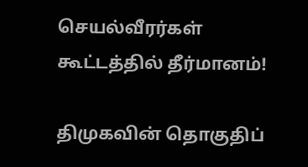செயல்வீரர்கள் கூட்டத்தில் தீர்மானம்!

திமுகவின் தொகுதிப்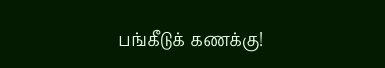பங்கீடுக் கணக்கு!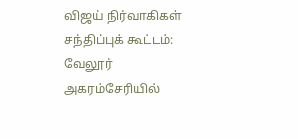விஜய் நிர்வாகிகள் சந்திப்புக் கூட்டம்: வேலூர் அகரம்சேரியில்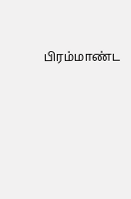பிரம்மாண்ட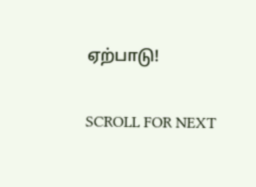ஏற்பாடு!

SCROLL FOR NEXT